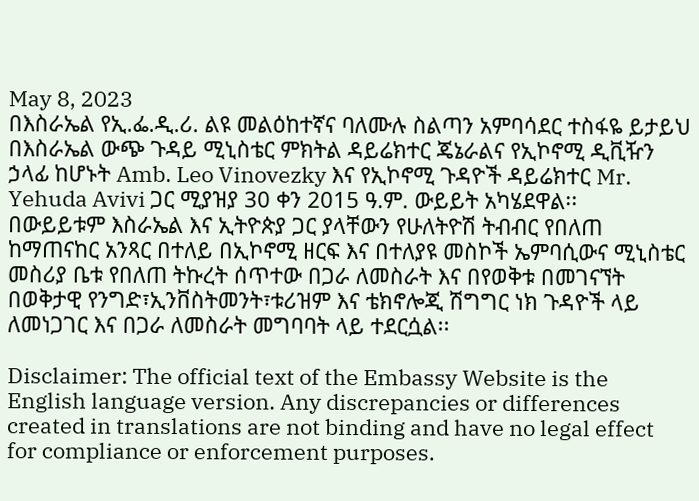May 8, 2023
በእስራኤል የኢ.ፌ.ዲ.ሪ. ልዩ መልዕከተኛና ባለሙሉ ስልጣን አምባሳደር ተስፋዬ ይታይህ በእስራኤል ውጭ ጉዳይ ሚኒስቴር ምክትል ዳይሬክተር ጄኔራልና የኢኮኖሚ ዲቪዥን ኃላፊ ከሆኑት Amb. Leo Vinovezky እና የኢኮኖሚ ጉዳዮች ዳይሬክተር Mr. Yehuda Avivi ጋር ሚያዝያ 30 ቀን 2015 ዓ.ም. ውይይት አካሄደዋል፡፡
በውይይቱም እስራኤል እና ኢትዮጵያ ጋር ያላቸውን የሁለትዮሽ ትብብር የበለጠ ከማጠናከር አንጻር በተለይ በኢኮኖሚ ዘርፍ እና በተለያዩ መስኮች ኤምባሲውና ሚኒስቴር መስሪያ ቤቱ የበለጠ ትኩረት ሰጥተው በጋራ ለመስራት እና በየወቅቱ በመገናኘት በወቅታዊ የንግድ፣ኢንቨስትመንት፣ቱሪዝም እና ቴክኖሎጂ ሽግግር ነክ ጉዳዮች ላይ ለመነጋገር እና በጋራ ለመስራት መግባባት ላይ ተደርሷል፡፡

Disclaimer: The official text of the Embassy Website is the English language version. Any discrepancies or differences created in translations are not binding and have no legal effect for compliance or enforcement purposes.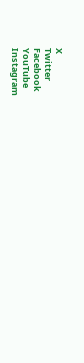X
Twitter
Facebook
YouTube
Instagram